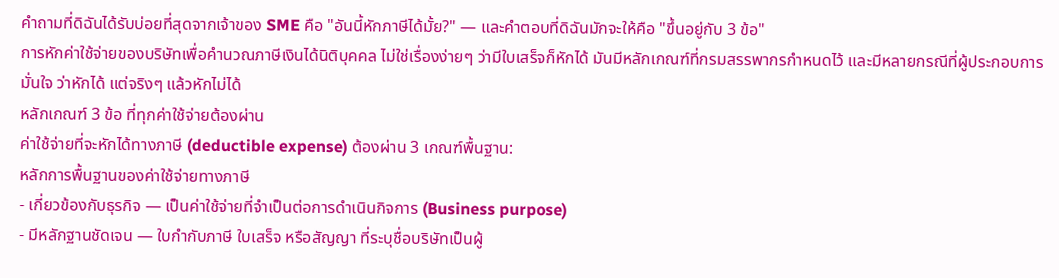คำถามที่ดิฉันได้รับบ่อยที่สุดจากเจ้าของ SME คือ "อันนี้หักภาษีได้มั้ย?" — และคำตอบที่ดิฉันมักจะให้คือ "ขึ้นอยู่กับ 3 ข้อ"
การหักค่าใช้จ่ายของบริษัทเพื่อคำนวณภาษีเงินได้นิติบุคคล ไม่ใช่เรื่องง่ายๆ ว่ามีใบเสร็จก็หักได้ มันมีหลักเกณฑ์ที่กรมสรรพากรกำหนดไว้ และมีหลายกรณีที่ผู้ประกอบการ มั่นใจ ว่าหักได้ แต่จริงๆ แล้วหักไม่ได้
หลักเกณฑ์ 3 ข้อ ที่ทุกค่าใช้จ่ายต้องผ่าน
ค่าใช้จ่ายที่จะหักได้ทางภาษี (deductible expense) ต้องผ่าน 3 เกณฑ์พื้นฐาน:
หลักการพื้นฐานของค่าใช้จ่ายทางภาษี
- เกี่ยวข้องกับธุรกิจ — เป็นค่าใช้จ่ายที่จำเป็นต่อการดำเนินกิจการ (Business purpose)
- มีหลักฐานชัดเจน — ใบกำกับภาษี ใบเสร็จ หรือสัญญา ที่ระบุชื่อบริษัทเป็นผู้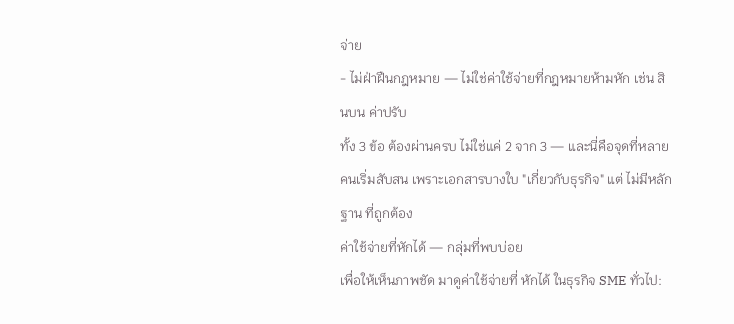จ่าย
- ไม่ฝ่าฝืนกฎหมาย — ไม่ใช่ค่าใช้จ่ายที่กฎหมายห้ามหัก เช่น สินบน ค่าปรับ
ทั้ง 3 ข้อ ต้องผ่านครบ ไม่ใช่แค่ 2 จาก 3 — และนี่คือจุดที่หลายคนเริ่มสับสน เพราะเอกสารบางใบ "เกี่ยวกับธุรกิจ" แต่ ไม่มีหลักฐาน ที่ถูกต้อง
ค่าใช้จ่ายที่หักได้ — กลุ่มที่พบบ่อย
เพื่อให้เห็นภาพชัด มาดูค่าใช้จ่ายที่ หักได้ ในธุรกิจ SME ทั่วไป: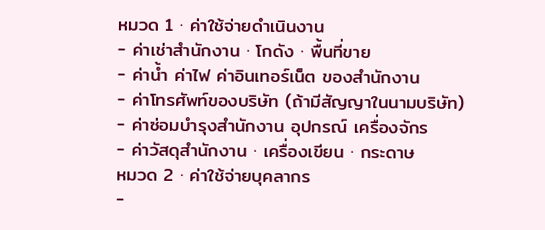หมวด 1 · ค่าใช้จ่ายดำเนินงาน
- ค่าเช่าสำนักงาน · โกดัง · พื้นที่ขาย
- ค่าน้ำ ค่าไฟ ค่าอินเทอร์เน็ต ของสำนักงาน
- ค่าโทรศัพท์ของบริษัท (ถ้ามีสัญญาในนามบริษัท)
- ค่าซ่อมบำรุงสำนักงาน อุปกรณ์ เครื่องจักร
- ค่าวัสดุสำนักงาน · เครื่องเขียน · กระดาษ
หมวด 2 · ค่าใช้จ่ายบุคลากร
-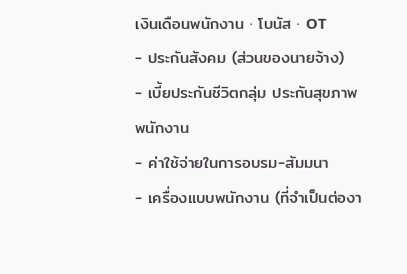เงินเดือนพนักงาน · โบนัส · OT
- ประกันสังคม (ส่วนของนายจ้าง)
- เบี้ยประกันชีวิตกลุ่ม ประกันสุขภาพพนักงาน
- ค่าใช้จ่ายในการอบรม-สัมมนา
- เครื่องแบบพนักงาน (ที่จำเป็นต่องา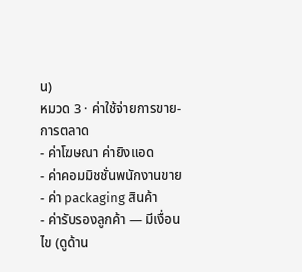น)
หมวด 3 · ค่าใช้จ่ายการขาย-การตลาด
- ค่าโฆษณา ค่ายิงแอด
- ค่าคอมมิชชั่นพนักงานขาย
- ค่า packaging สินค้า
- ค่ารับรองลูกค้า — มีเงื่อนไข (ดูด้าน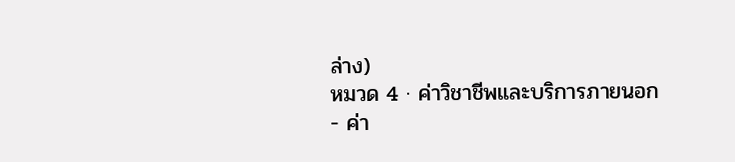ล่าง)
หมวด 4 · ค่าวิชาชีพและบริการภายนอก
- ค่า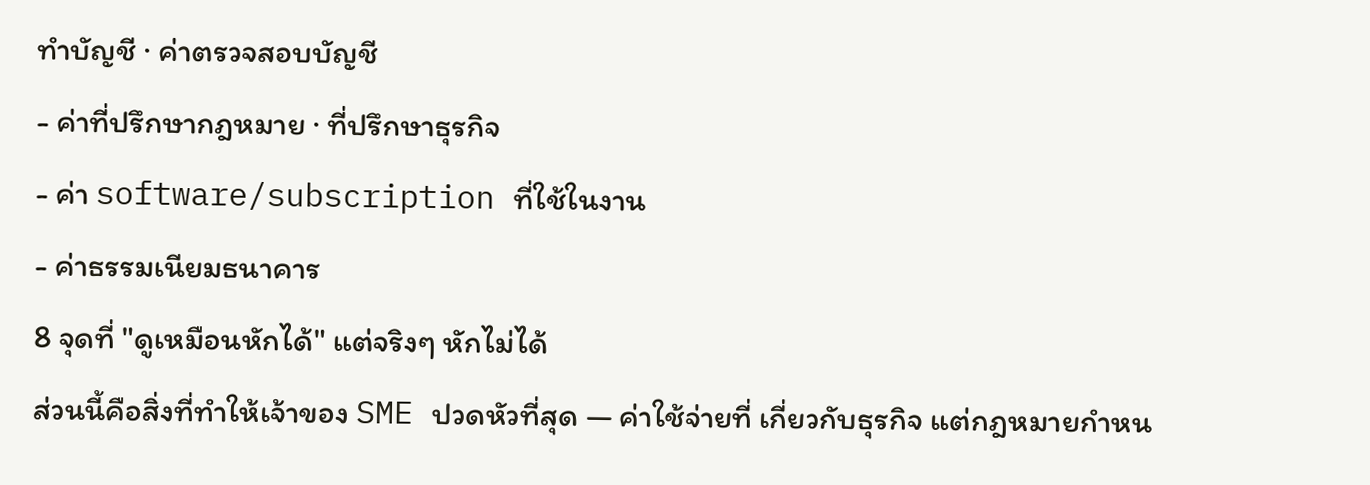ทำบัญชี · ค่าตรวจสอบบัญชี
- ค่าที่ปรึกษากฎหมาย · ที่ปรึกษาธุรกิจ
- ค่า software/subscription ที่ใช้ในงาน
- ค่าธรรมเนียมธนาคาร
8 จุดที่ "ดูเหมือนหักได้" แต่จริงๆ หักไม่ได้
ส่วนนี้คือสิ่งที่ทำให้เจ้าของ SME ปวดหัวที่สุด — ค่าใช้จ่ายที่ เกี่ยวกับธุรกิจ แต่กฎหมายกำหน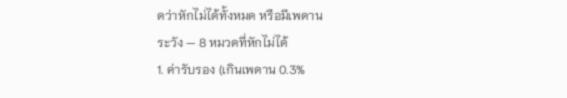ดว่าหักไม่ได้ทั้งหมด หรือมีเพดาน
ระวัง — 8 หมวดที่หักไม่ได้
1. ค่ารับรอง (เกินเพดาน 0.3%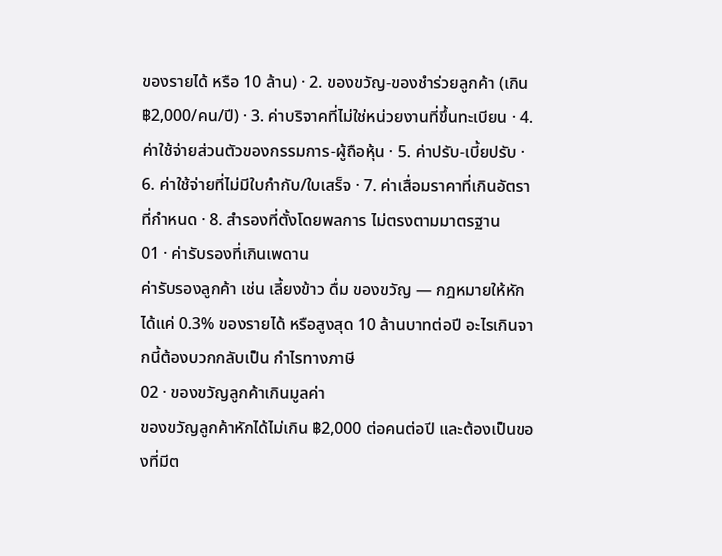ของรายได้ หรือ 10 ล้าน) · 2. ของขวัญ-ของชำร่วยลูกค้า (เกิน ฿2,000/คน/ปี) · 3. ค่าบริจาคที่ไม่ใช่หน่วยงานที่ขึ้นทะเบียน · 4. ค่าใช้จ่ายส่วนตัวของกรรมการ-ผู้ถือหุ้น · 5. ค่าปรับ-เบี้ยปรับ · 6. ค่าใช้จ่ายที่ไม่มีใบกำกับ/ใบเสร็จ · 7. ค่าเสื่อมราคาที่เกินอัตราที่กำหนด · 8. สำรองที่ตั้งโดยพลการ ไม่ตรงตามมาตรฐาน
01 · ค่ารับรองที่เกินเพดาน
ค่ารับรองลูกค้า เช่น เลี้ยงข้าว ดื่ม ของขวัญ — กฎหมายให้หักได้แค่ 0.3% ของรายได้ หรือสูงสุด 10 ล้านบาทต่อปี อะไรเกินจากนี้ต้องบวกกลับเป็น กำไรทางภาษี
02 · ของขวัญลูกค้าเกินมูลค่า
ของขวัญลูกค้าหักได้ไม่เกิน ฿2,000 ต่อคนต่อปี และต้องเป็นของที่มีต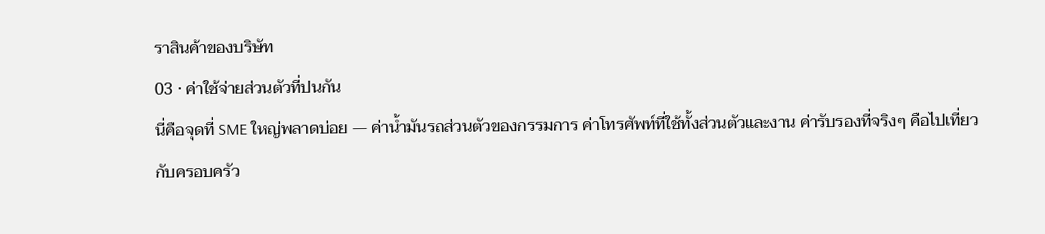ราสินค้าของบริษัท
03 · ค่าใช้จ่ายส่วนตัวที่ปนกัน
นี่คือจุดที่ SME ใหญ่พลาดบ่อย — ค่าน้ำมันรถส่วนตัวของกรรมการ ค่าโทรศัพท์ที่ใช้ทั้งส่วนตัวและงาน ค่ารับรองที่จริงๆ คือไปเที่ยวกับครอบครัว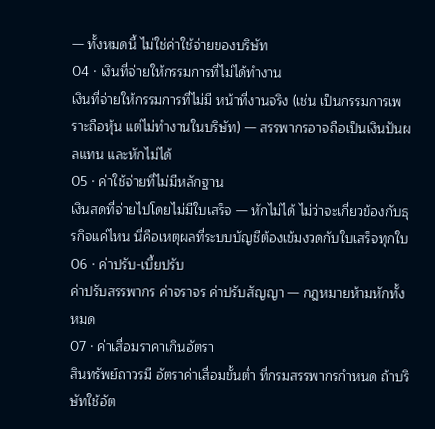— ทั้งหมดนี้ ไม่ใช่ค่าใช้จ่ายของบริษัท
04 · เงินที่จ่ายให้กรรมการที่ไม่ได้ทำงาน
เงินที่จ่ายให้กรรมการที่ไม่มี หน้าที่งานจริง (เช่น เป็นกรรมการเพราะถือหุ้น แต่ไม่ทำงานในบริษัท) — สรรพากรอาจถือเป็นเงินปันผลแทน และหักไม่ได้
05 · ค่าใช้จ่ายที่ไม่มีหลักฐาน
เงินสดที่จ่ายไปโดยไม่มีใบเสร็จ — หักไม่ได้ ไม่ว่าจะเกี่ยวข้องกับธุรกิจแค่ไหน นี่คือเหตุผลที่ระบบบัญชีต้องเข้มงวดกับใบเสร็จทุกใบ
06 · ค่าปรับ-เบี้ยปรับ
ค่าปรับสรรพากร ค่าจราจร ค่าปรับสัญญา — กฎหมายห้ามหักทั้งหมด
07 · ค่าเสื่อมราคาเกินอัตรา
สินทรัพย์ถาวรมี อัตราค่าเสื่อมขั้นต่ำ ที่กรมสรรพากรกำหนด ถ้าบริษัทใช้อัต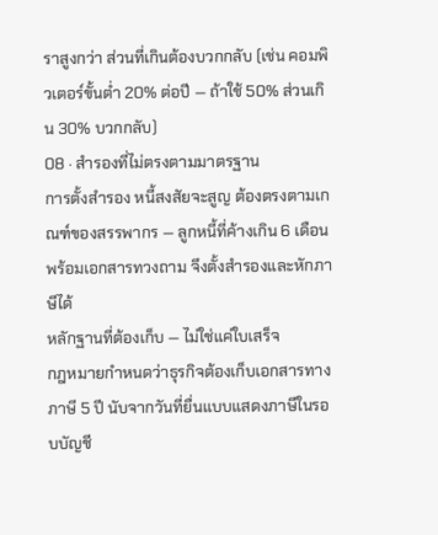ราสูงกว่า ส่วนที่เกินต้องบวกกลับ (เช่น คอมพิวเตอร์ขั้นต่ำ 20% ต่อปี — ถ้าใช้ 50% ส่วนเกิน 30% บวกกลับ)
08 · สำรองที่ไม่ตรงตามมาตรฐาน
การตั้งสำรอง หนี้สงสัยจะสูญ ต้องตรงตามเกณฑ์ของสรรพากร — ลูกหนี้ที่ค้างเกิน 6 เดือนพร้อมเอกสารทวงถาม จึงตั้งสำรองและหักภาษีได้
หลักฐานที่ต้องเก็บ — ไม่ใช่แค่ใบเสร็จ
กฎหมายกำหนดว่าธุรกิจต้องเก็บเอกสารทางภาษี 5 ปี นับจากวันที่ยื่นแบบแสดงภาษีในรอบบัญชี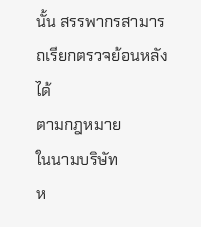นั้น สรรพากรสามารถเรียกตรวจย้อนหลังได้
ตามกฎหมาย
ในนามบริษัท
ห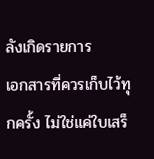ลังเกิดรายการ
เอกสารที่ควรเก็บไว้ทุกครั้ง ไม่ใช่แค่ใบเสร็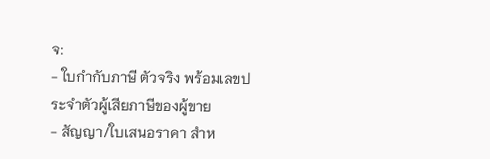จ:
- ใบกำกับภาษี ตัวจริง พร้อมเลขประจำตัวผู้เสียภาษีของผู้ขาย
- สัญญา/ใบเสนอราคา สำห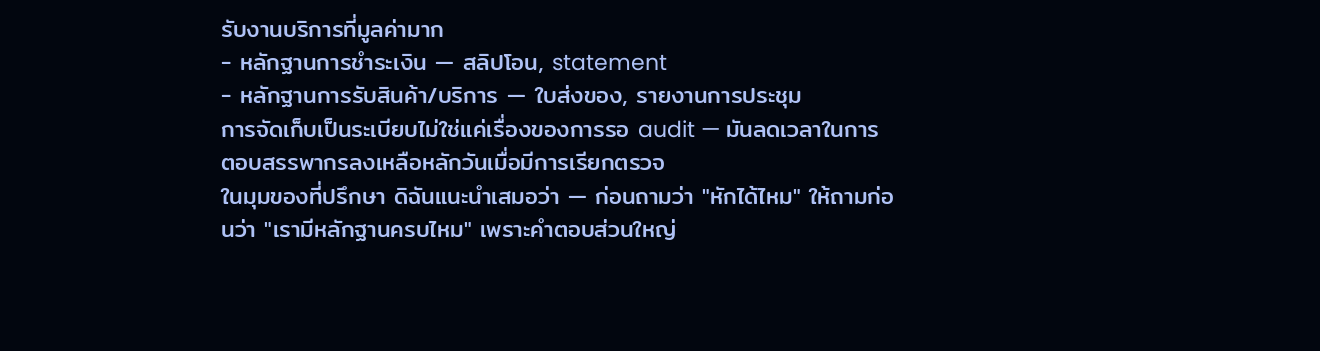รับงานบริการที่มูลค่ามาก
- หลักฐานการชำระเงิน — สลิปโอน, statement
- หลักฐานการรับสินค้า/บริการ — ใบส่งของ, รายงานการประชุม
การจัดเก็บเป็นระเบียบไม่ใช่แค่เรื่องของการรอ audit — มันลดเวลาในการตอบสรรพากรลงเหลือหลักวันเมื่อมีการเรียกตรวจ
ในมุมของที่ปรึกษา ดิฉันแนะนำเสมอว่า — ก่อนถามว่า "หักได้ไหม" ให้ถามก่อนว่า "เรามีหลักฐานครบไหม" เพราะคำตอบส่วนใหญ่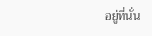อยู่ที่นั่น